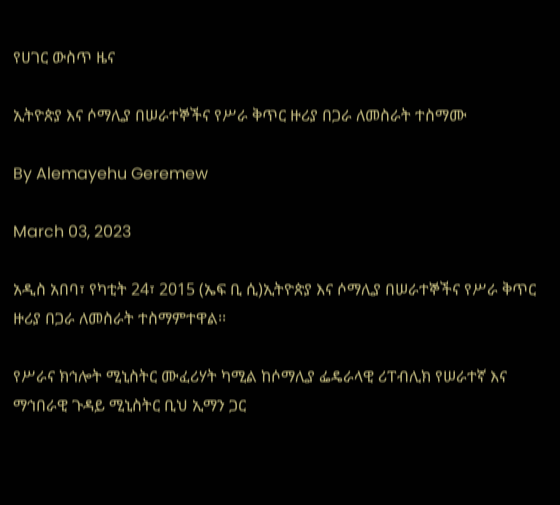የሀገር ውስጥ ዜና

ኢትዮጵያ እና ሶማሊያ በሠራተኞችና የሥራ ቅጥር ዙሪያ በጋራ ለመስራት ተስማሙ

By Alemayehu Geremew

March 03, 2023

አዲስ አበባ፣ የካቲት 24፣ 2015 (ኤፍ ቢ ሲ)ኢትዮጵያ እና ሶማሊያ በሠራተኞችና የሥራ ቅጥር ዙሪያ በጋራ ለመስራት ተስማምተዋል፡፡

የሥራና ክኅሎት ሚኒስትር ሙፈሪሃት ካሚል ከሶማሊያ ፌዴራላዊ ሪፐብሊክ የሠራተኛ እና ማኅበራዊ ጉዳይ ሚኒስትር ቢህ ኢማን ጋር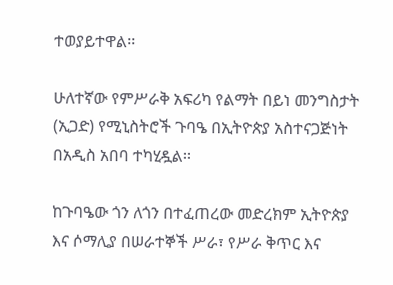ተወያይተዋል፡፡

ሁለተኛው የምሥራቅ አፍሪካ የልማት በይነ መንግስታት (ኢጋድ) የሚኒስትሮች ጉባዔ በኢትዮጵያ አስተናጋጅነት በአዲስ አበባ ተካሂዷል፡፡

ከጉባዔው ጎን ለጎን በተፈጠረው መድረክም ኢትዮጵያ እና ሶማሊያ በሠራተኞች ሥራ፣ የሥራ ቅጥር እና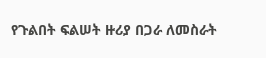የጉልበት ፍልሠት ዙሪያ በጋራ ለመስራት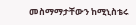መስማማታቸውን ከሚኒስቴሩ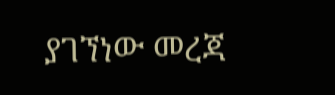ያገኘነው መረጃ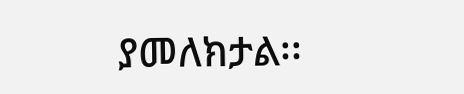ያመለክታል፡፡